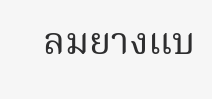ลมยางแบ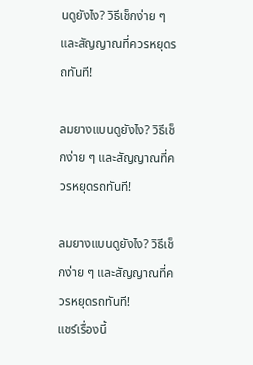นดูยังไง? วิธีเช็กง่าย ๆ และสัญญาณที่ควรหยุดรถทันที!

ลมยางแบนดูยังไง? วิธีเช็กง่าย ๆ และสัญญาณที่ควรหยุดรถทันที!

ลมยางแบนดูยังไง? วิธีเช็กง่าย ๆ และสัญญาณที่ควรหยุดรถทันที!
แชร์เรื่องนี้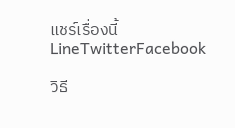แชร์เรื่องนี้LineTwitterFacebook

วิธี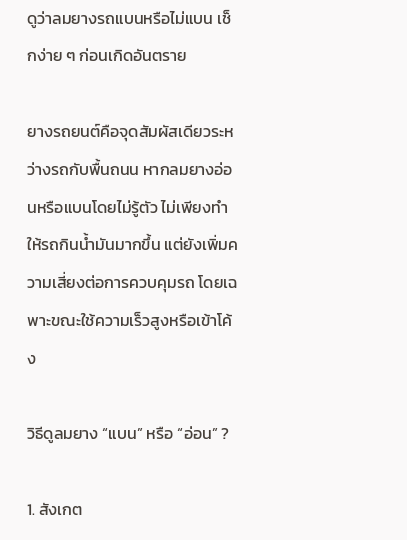ดูว่าลมยางรถแบนหรือไม่แบน เช็กง่าย ๆ ก่อนเกิดอันตราย

ยางรถยนต์คือจุดสัมผัสเดียวระหว่างรถกับพื้นถนน หากลมยางอ่อนหรือแบนโดยไม่รู้ตัว ไม่เพียงทำให้รถกินน้ำมันมากขึ้น แต่ยังเพิ่มความเสี่ยงต่อการควบคุมรถ โดยเฉพาะขณะใช้ความเร็วสูงหรือเข้าโค้ง

วิธีดูลมยาง “แบน” หรือ “อ่อน” ?

1. สังเกต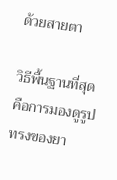ด้วยสายตา

วิธีพื้นฐานที่สุดคือการมองดูรูปทรงของยา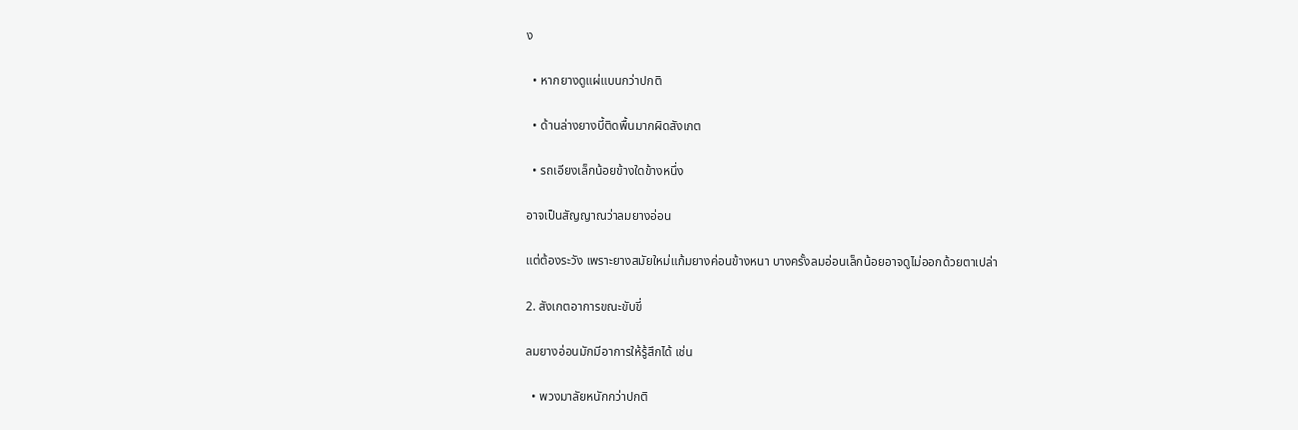ง

  • หากยางดูแผ่แบนกว่าปกติ

  • ด้านล่างยางบี้ติดพื้นมากผิดสังเกต

  • รถเอียงเล็กน้อยข้างใดข้างหนึ่ง

อาจเป็นสัญญาณว่าลมยางอ่อน

แต่ต้องระวัง เพราะยางสมัยใหม่แก้มยางค่อนข้างหนา บางครั้งลมอ่อนเล็กน้อยอาจดูไม่ออกด้วยตาเปล่า

2. สังเกตอาการขณะขับขี่

ลมยางอ่อนมักมีอาการให้รู้สึกได้ เช่น

  • พวงมาลัยหนักกว่าปกติ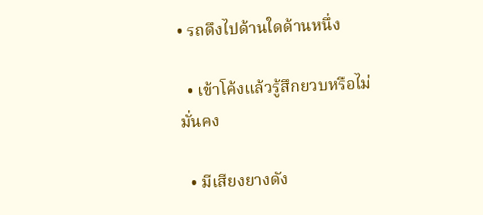• รถดึงไปด้านใดด้านหนึ่ง

  • เข้าโค้งแล้วรู้สึกยวบหรือไม่มั่นคง

  • มีเสียงยางดัง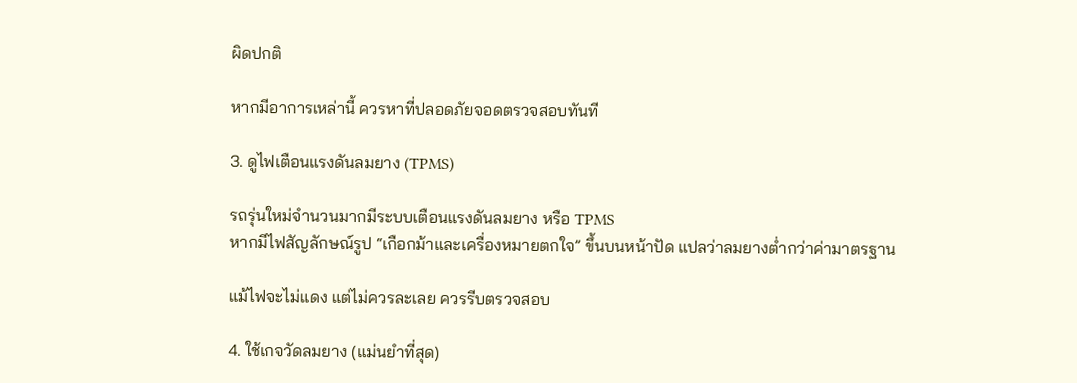ผิดปกติ

หากมีอาการเหล่านี้ ควรหาที่ปลอดภัยจอดตรวจสอบทันที

3. ดูไฟเตือนแรงดันลมยาง (TPMS)

รถรุ่นใหม่จำนวนมากมีระบบเตือนแรงดันลมยาง หรือ TPMS
หากมีไฟสัญลักษณ์รูป “เกือกม้าและเครื่องหมายตกใจ” ขึ้นบนหน้าปัด แปลว่าลมยางต่ำกว่าค่ามาตรฐาน

แม้ไฟจะไม่แดง แต่ไม่ควรละเลย ควรรีบตรวจสอบ

4. ใช้เกจวัดลมยาง (แม่นยำที่สุด)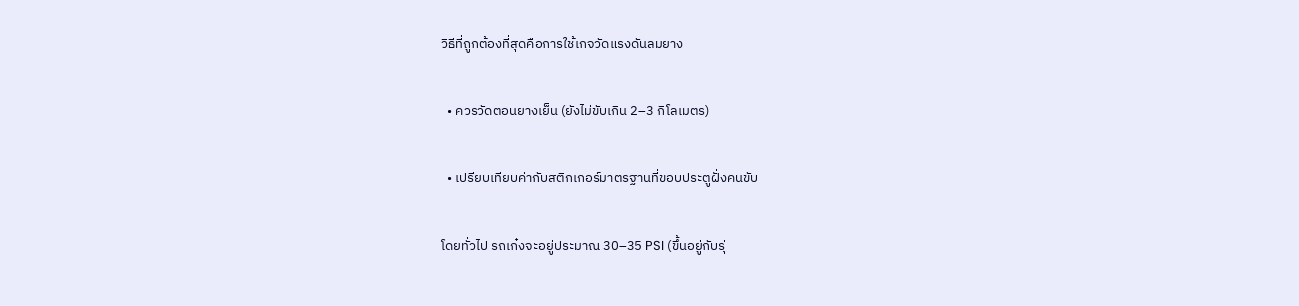วิธีที่ถูกต้องที่สุดคือการใช้เกจวัดแรงดันลมยาง

  • ควรวัดตอนยางเย็น (ยังไม่ขับเกิน 2–3 กิโลเมตร)

  • เปรียบเทียบค่ากับสติกเกอร์มาตรฐานที่ขอบประตูฝั่งคนขับ

โดยทั่วไป รถเก๋งจะอยู่ประมาณ 30–35 PSI (ขึ้นอยู่กับรุ่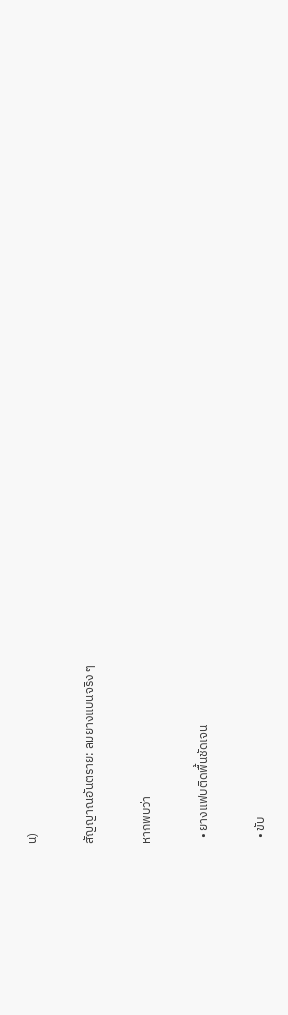น)

สัญญาณอันตราย: ลมยางแบนจริง ๆ

หากพบว่า

  • ยางแฟบติดพื้นชัดเจน

  • ขับ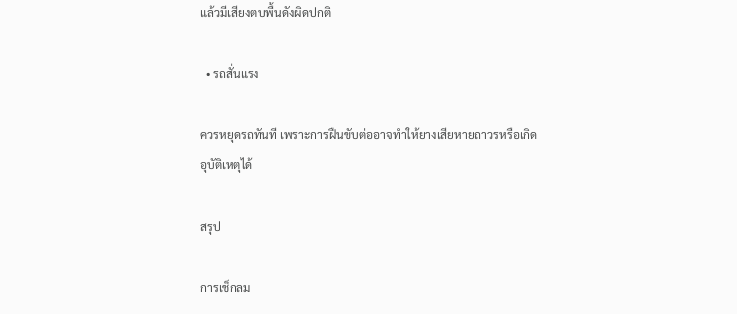แล้วมีเสียงตบพื้นดังผิดปกติ

  • รถสั่นแรง

ควรหยุดรถทันที เพราะการฝืนขับต่ออาจทำให้ยางเสียหายถาวรหรือเกิดอุบัติเหตุได้

สรุป

การเช็กลม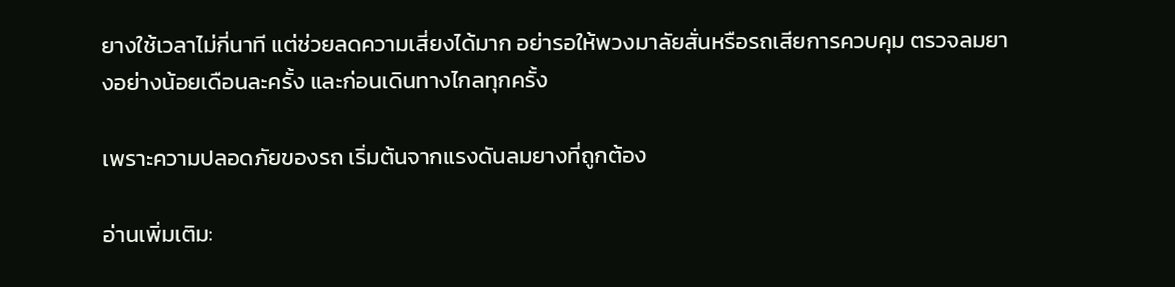ยางใช้เวลาไม่กี่นาที แต่ช่วยลดความเสี่ยงได้มาก อย่ารอให้พวงมาลัยสั่นหรือรถเสียการควบคุม ตรวจลมยางอย่างน้อยเดือนละครั้ง และก่อนเดินทางไกลทุกครั้ง

เพราะความปลอดภัยของรถ เริ่มต้นจากแรงดันลมยางที่ถูกต้อง

อ่านเพิ่มเติม: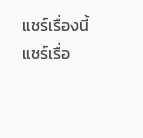แชร์เรื่องนี้
แชร์เรื่อ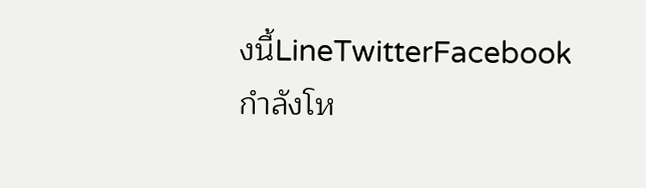งนี้LineTwitterFacebook
กำลังโห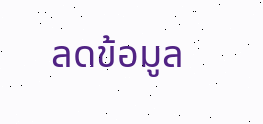ลดข้อมูล